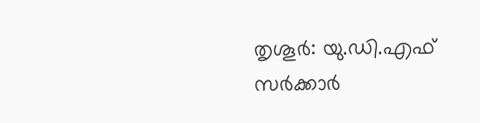തൃശൂർ: യു.ഡി.എഫ് സർക്കാർ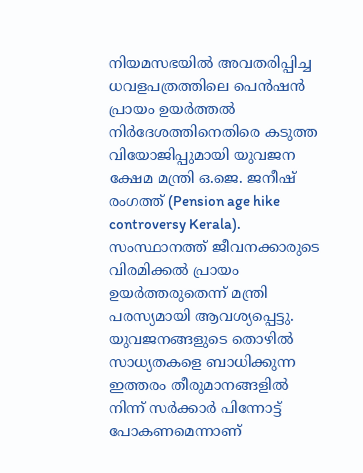നിയമസഭയിൽ അവതരിപ്പിച്ച ധവളപത്രത്തിലെ പെൻഷൻ പ്രായം ഉയർത്തൽ നിർദേശത്തിനെതിരെ കടുത്ത വിയോജിപ്പുമായി യുവജന ക്ഷേമ മന്ത്രി ഒ.ജെ. ജനീഷ് രംഗത്ത് (Pension age hike controversy Kerala). സംസ്ഥാനത്ത് ജീവനക്കാരുടെ വിരമിക്കൽ പ്രായം ഉയർത്തരുതെന്ന് മന്ത്രി പരസ്യമായി ആവശ്യപ്പെട്ടു. യുവജനങ്ങളുടെ തൊഴിൽ സാധ്യതകളെ ബാധിക്കുന്ന ഇത്തരം തീരുമാനങ്ങളിൽ നിന്ന് സർക്കാർ പിന്നോട്ട് പോകണമെന്നാണ്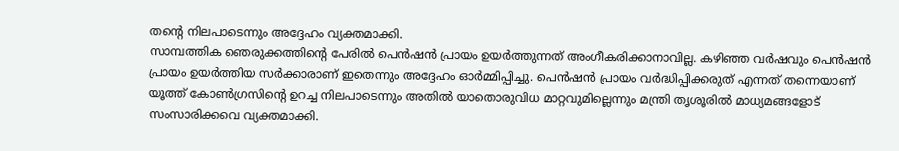തന്റെ നിലപാടെന്നും അദ്ദേഹം വ്യക്തമാക്കി.
സാമ്പത്തിക ഞെരുക്കത്തിന്റെ പേരിൽ പെൻഷൻ പ്രായം ഉയർത്തുന്നത് അംഗീകരിക്കാനാവില്ല. കഴിഞ്ഞ വർഷവും പെൻഷൻ പ്രായം ഉയർത്തിയ സർക്കാരാണ് ഇതെന്നും അദ്ദേഹം ഓർമ്മിപ്പിച്ചു. പെൻഷൻ പ്രായം വർദ്ധിപ്പിക്കരുത് എന്നത് തന്നെയാണ് യൂത്ത് കോൺഗ്രസിന്റെ ഉറച്ച നിലപാടെന്നും അതിൽ യാതൊരുവിധ മാറ്റവുമില്ലെന്നും മന്ത്രി തൃശൂരിൽ മാധ്യമങ്ങളോട് സംസാരിക്കവെ വ്യക്തമാക്കി.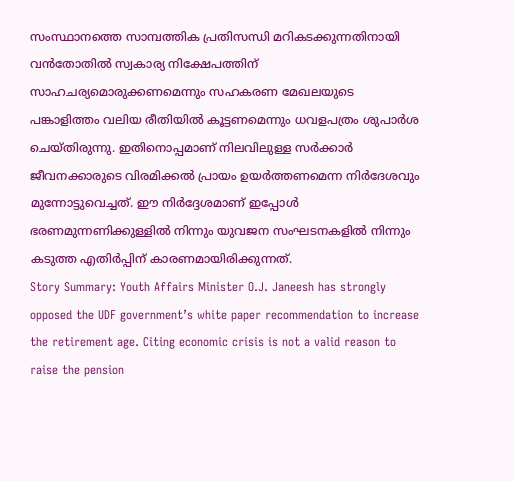സംസ്ഥാനത്തെ സാമ്പത്തിക പ്രതിസന്ധി മറികടക്കുന്നതിനായി വൻതോതിൽ സ്വകാര്യ നിക്ഷേപത്തിന് സാഹചര്യമൊരുക്കണമെന്നും സഹകരണ മേഖലയുടെ പങ്കാളിത്തം വലിയ രീതിയിൽ കൂട്ടണമെന്നും ധവളപത്രം ശുപാർശ ചെയ്തിരുന്നു. ഇതിനൊപ്പമാണ് നിലവിലുള്ള സർക്കാർ ജീവനക്കാരുടെ വിരമിക്കൽ പ്രായം ഉയർത്തണമെന്ന നിർദേശവും മുന്നോട്ടുവെച്ചത്. ഈ നിർദ്ദേശമാണ് ഇപ്പോൾ ഭരണമുന്നണിക്കുള്ളിൽ നിന്നും യുവജന സംഘടനകളിൽ നിന്നും കടുത്ത എതിർപ്പിന് കാരണമായിരിക്കുന്നത്.
Story Summary: Youth Affairs Minister O.J. Janeesh has strongly opposed the UDF government’s white paper recommendation to increase the retirement age. Citing economic crisis is not a valid reason to raise the pension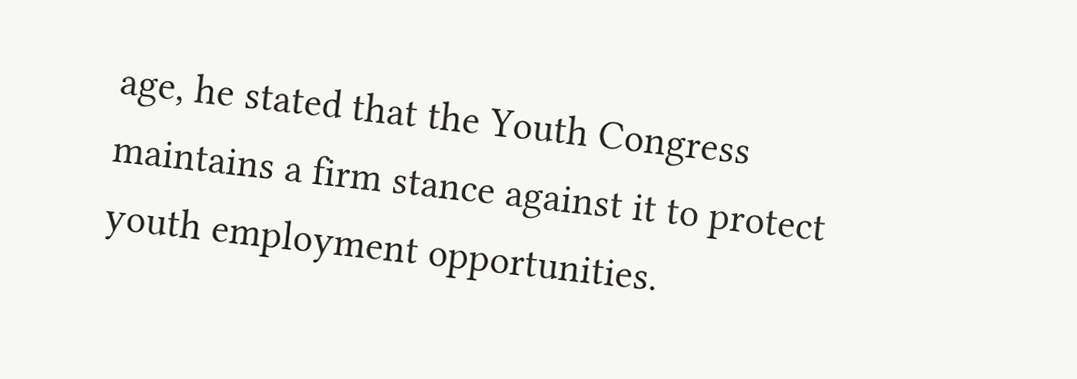age, he stated that the Youth Congress maintains a firm stance against it to protect youth employment opportunities.